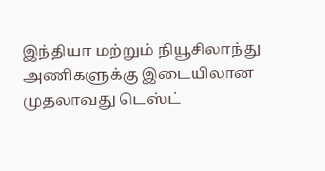இந்தியா மற்றும் நியூசிலாந்து அணிகளுக்கு இடையிலான முதலாவது டெஸ்ட்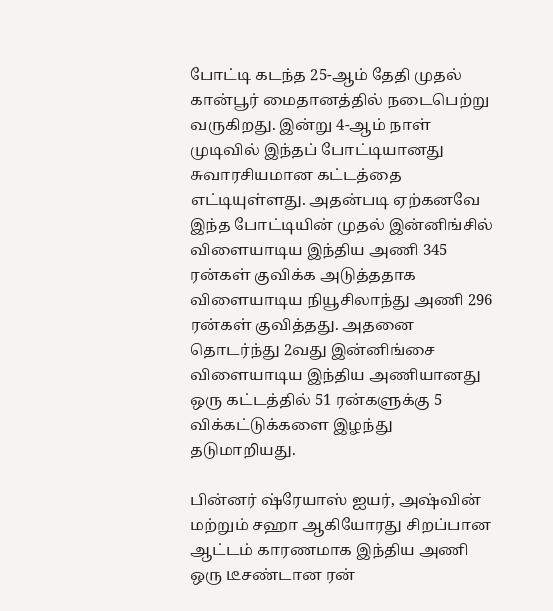போட்டி கடந்த 25-ஆம் தேதி முதல் கான்பூர் மைதானத்தில் நடைபெற்று வருகிறது. இன்று 4-ஆம் நாள் முடிவில் இந்தப் போட்டியானது சுவாரசியமான கட்டத்தை எட்டியுள்ளது. அதன்படி ஏற்கனவே இந்த போட்டியின் முதல் இன்னிங்சில் விளையாடிய இந்திய அணி 345 ரன்கள் குவிக்க அடுத்ததாக விளையாடிய நியூசிலாந்து அணி 296 ரன்கள் குவித்தது. அதனை தொடர்ந்து 2வது இன்னிங்சை விளையாடிய இந்திய அணியானது ஒரு கட்டத்தில் 51 ரன்களுக்கு 5 விக்கட்டுக்களை இழந்து தடுமாறியது.

பின்னர் ஷ்ரேயாஸ் ஐயர், அஷ்வின் மற்றும் சஹா ஆகியோரது சிறப்பான ஆட்டம் காரணமாக இந்திய அணி ஒரு டீசண்டான ரன்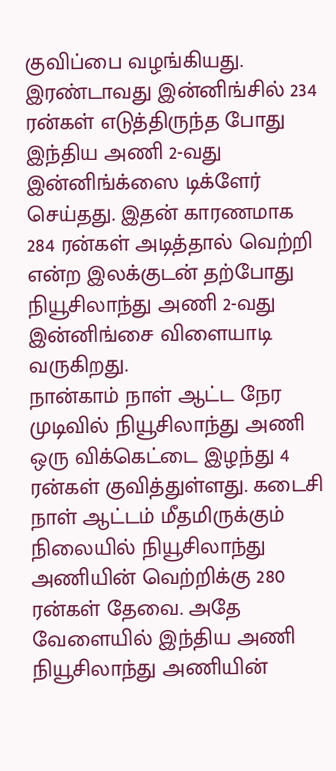குவிப்பை வழங்கியது. இரண்டாவது இன்னிங்சில் 234 ரன்கள் எடுத்திருந்த போது இந்திய அணி 2-வது இன்னிங்க்ஸை டிக்ளேர் செய்தது. இதன் காரணமாக 284 ரன்கள் அடித்தால் வெற்றி என்ற இலக்குடன் தற்போது நியூசிலாந்து அணி 2-வது இன்னிங்சை விளையாடி வருகிறது.
நான்காம் நாள் ஆட்ட நேர முடிவில் நியூசிலாந்து அணி ஒரு விக்கெட்டை இழந்து 4 ரன்கள் குவித்துள்ளது. கடைசி நாள் ஆட்டம் மீதமிருக்கும் நிலையில் நியூசிலாந்து அணியின் வெற்றிக்கு 280 ரன்கள் தேவை. அதே வேளையில் இந்திய அணி நியூசிலாந்து அணியின்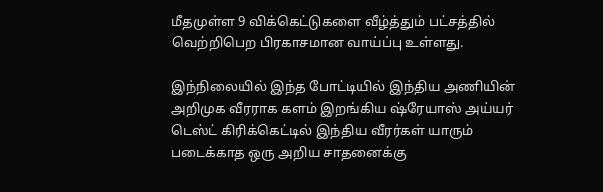மீதமுள்ள 9 விக்கெட்டுகளை வீழ்த்தும் பட்சத்தில் வெற்றிபெற பிரகாசமான வாய்ப்பு உள்ளது.

இந்நிலையில் இந்த போட்டியில் இந்திய அணியின் அறிமுக வீரராக களம் இறங்கிய ஷ்ரேயாஸ் அய்யர் டெஸ்ட் கிரிக்கெட்டில் இந்திய வீரர்கள் யாரும் படைக்காத ஒரு அறிய சாதனைக்கு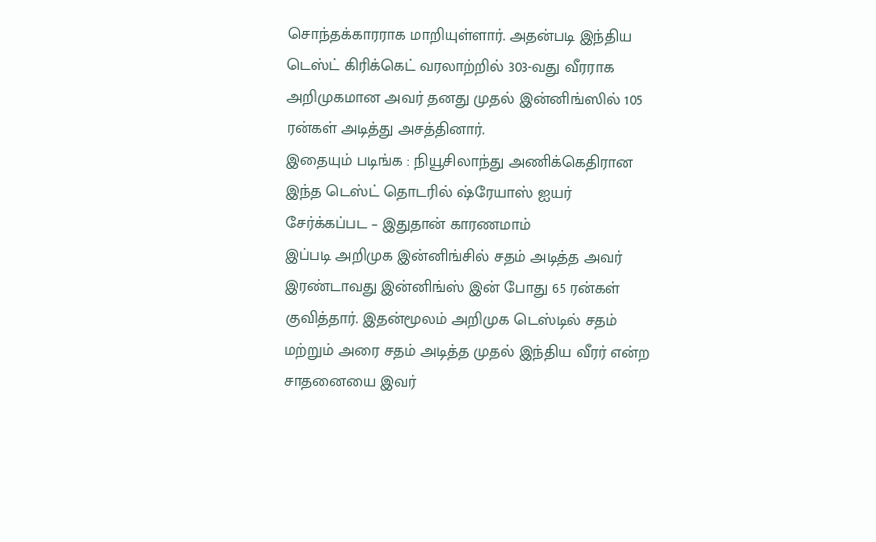சொந்தக்காரராக மாறியுள்ளார். அதன்படி இந்திய டெஸ்ட் கிரிக்கெட் வரலாற்றில் 303-வது வீரராக அறிமுகமான அவர் தனது முதல் இன்னிங்ஸில் 105 ரன்கள் அடித்து அசத்தினார்.
இதையும் படிங்க : நியூசிலாந்து அணிக்கெதிரான இந்த டெஸ்ட் தொடரில் ஷ்ரேயாஸ் ஐயர் சேர்க்கப்பட – இதுதான் காரணமாம்
இப்படி அறிமுக இன்னிங்சில் சதம் அடித்த அவர் இரண்டாவது இன்னிங்ஸ் இன் போது 65 ரன்கள் குவித்தார். இதன்மூலம் அறிமுக டெஸ்டில் சதம் மற்றும் அரை சதம் அடித்த முதல் இந்திய வீரர் என்ற சாதனையை இவர்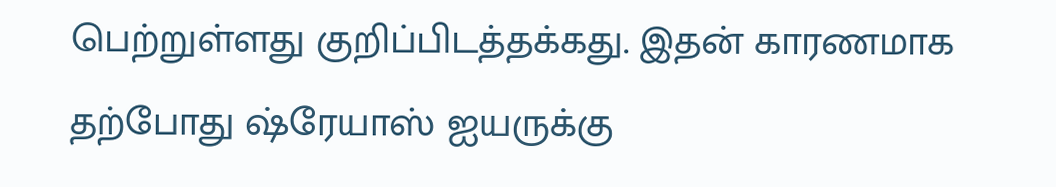பெற்றுள்ளது குறிப்பிடத்தக்கது. இதன் காரணமாக தற்போது ஷ்ரேயாஸ் ஐயருக்கு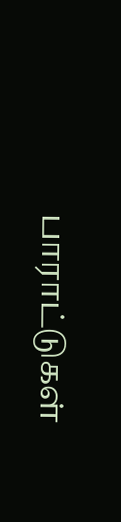பாராட்டுகள்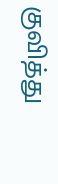குவித்து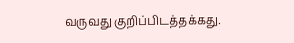வருவது குறிப்பிடத்தக்கது.